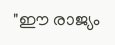"ഈ രാജ്യം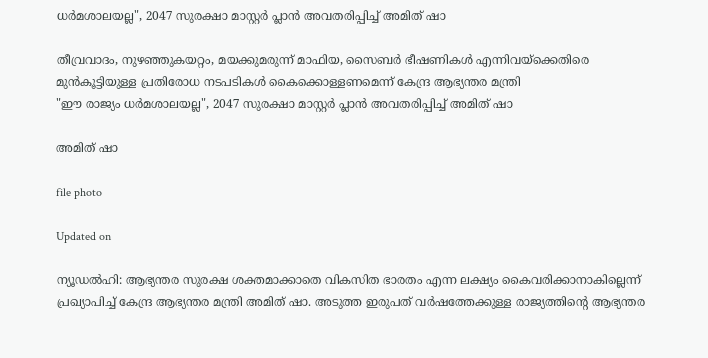ധർമശാലയല്ല", 2047 സുരക്ഷാ മാസ്റ്റർ പ്ലാൻ അവതരിപ്പിച്ച് അമിത് ഷാ

തീവ്രവാദം, നുഴഞ്ഞുകയറ്റം, മയക്കുമരുന്ന് മാഫിയ, സൈബർ ഭീഷണികൾ എന്നിവയ്ക്കെതിരെ മുൻകൂട്ടിയുള്ള പ്രതിരോധ നടപടികൾ കൈക്കൊള്ളണമെന്ന് കേന്ദ്ര ആഭ്യന്തര മന്ത്രി
"ഈ രാജ്യം ധർമശാലയല്ല", 2047 സുരക്ഷാ മാസ്റ്റർ പ്ലാൻ അവതരിപ്പിച്ച് അമിത് ഷാ

അമിത് ഷാ

file photo

Updated on

ന്യൂഡൽഹി: ആഭ്യന്തര സുരക്ഷ ശക്തമാക്കാതെ വികസിത ഭാരതം എന്ന ലക്ഷ്യം കൈവരിക്കാനാകില്ലെന്ന് പ്രഖ്യാപിച്ച് കേന്ദ്ര ആഭ്യന്തര മന്ത്രി അമിത് ഷാ. അടുത്ത ഇരുപത് വർഷത്തേക്കുള്ള രാജ്യത്തിന്‍റെ ആഭ്യന്തര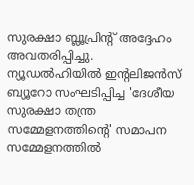സുരക്ഷാ ബ്ലൂപ്രിന്‍റ് അദ്ദേഹം അവതരിപ്പിച്ചു. ന്യൂഡൽഹിയിൽ ഇന്‍റലിജൻസ് ബ്യൂറോ സംഘടിപ്പിച്ച 'ദേശീയ സുരക്ഷാ തന്ത്ര സമ്മേളനത്തിന്‍റെ' സമാപന സമ്മേളനത്തിൽ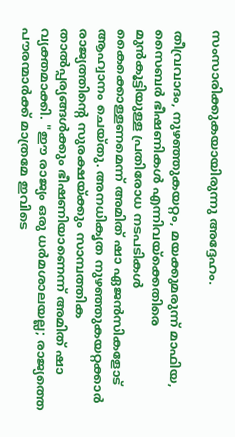സംസാരിക്കുകയായിരുന്നു അദ്ദേഹം.

തീവ്രവാദം, നുഴഞ്ഞുകയറ്റം, മയക്കുമരുന്ന് മാഫിയ, സൈബർ ഭീഷണികൾ എന്നിവയ്ക്കെതിരെ മുൻകൂട്ടിയുള്ള പ്രതിരോധ നടപടികൾ കൈക്കൊള്ളണമെന്ന് അമിത് ഷാ ഏജൻസികളോട് ആഹ്വാനം ചെയ്തു. അനധികൃത നുഴഞ്ഞുകയറ്റക്കാർ രാജ്യത്തിന്‍റെ സുരക്ഷയ്ക്കും സാമ്പത്തിക താൽപ്പര്യങ്ങൾക്കും ഭീഷണിയാണെന്ന് അമിത് ഷാ വ്യക്തമാക്കി. "ഈ രാജ്യം ഒരു ധർമശാലയല്ല; രാജ്യത്തെ പൗരന്മാർക്ക് മാത്രമേ ഇവിടെ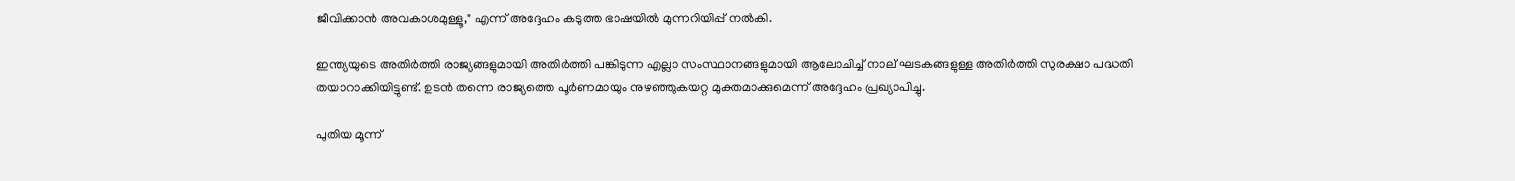ജീവിക്കാൻ അവകാശമുള്ളൂ," എന്ന് അദ്ദേഹം കടുത്ത ഭാഷയിൽ മുന്നറിയിപ്പ് നൽകി.

ഇന്ത്യയുടെ അതിർത്തി രാജ്യങ്ങളുമായി അതിർത്തി പങ്കിടുന്ന എല്ലാ സംസ്ഥാനങ്ങളുമായി ആലോചിച്ച് നാല് ഘടകങ്ങളുള്ള അതിർത്തി സുരക്ഷാ പദ്ധതി തയാറാക്കിയിട്ടുണ്ട്. ഉടൻ തന്നെ രാജ്യത്തെ പൂർണമായും നുഴഞ്ഞുകയറ്റ മുക്തമാക്കുമെന്ന് അദ്ദേഹം പ്രഖ്യാപിച്ചു.

പുതിയ മൂന്ന്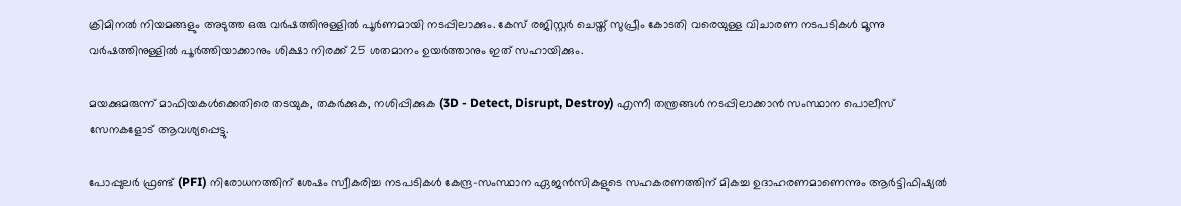ക്രിമിനൽ നിയമങ്ങളും അടുത്ത ഒരു വർഷത്തിനുള്ളിൽ പൂർണമായി നടപ്പിലാക്കും. കേസ് രജിസ്റ്റർ ചെയ്ത് സുപ്രീം കോടതി വരെയുള്ള വിചാരണ നടപടികൾ മൂന്നു വർഷത്തിനുള്ളിൽ പൂർത്തിയാക്കാനും ശിക്ഷാ നിരക്ക് 25 ശതമാനം ഉയർത്താനും ഇത് സഹായിക്കും.

മയക്കുമരുന്ന് മാഫിയകൾക്കെതിരെ തടയുക, തകർക്കുക, നശിപ്പിക്കുക (3D - Detect, Disrupt, Destroy) എന്നീ തന്ത്രങ്ങൾ നടപ്പിലാക്കാൻ സംസ്ഥാന പൊലീസ് സേനകളോട് ആവശ്യപ്പെട്ടു.

പോപ്പുലർ ഫ്രണ്ട് (PFI) നിരോധനത്തിന് ശേഷം സ്വീകരിച്ച നടപടികൾ കേന്ദ്ര-സംസ്ഥാന ഏജൻസികളുടെ സഹകരണത്തിന് മികച്ച ഉദാഹരണമാണെന്നും ആർട്ടിഫിഷ്യൽ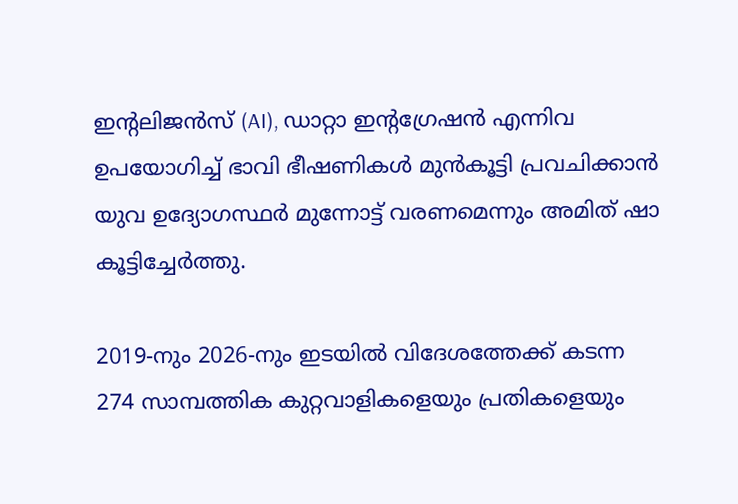ഇന്‍റലിജൻസ് (AI), ഡാറ്റാ ഇന്‍റഗ്രേഷൻ എന്നിവ ഉപയോഗിച്ച് ഭാവി ഭീഷണികൾ മുൻകൂട്ടി പ്രവചിക്കാൻ യുവ ഉദ്യോഗസ്ഥർ മുന്നോട്ട് വരണമെന്നും അമിത് ഷാ കൂട്ടിച്ചേർത്തു.

2019-നും 2026-നും ഇടയിൽ വിദേശത്തേക്ക് കടന്ന 274 സാമ്പത്തിക കുറ്റവാളികളെയും പ്രതികളെയും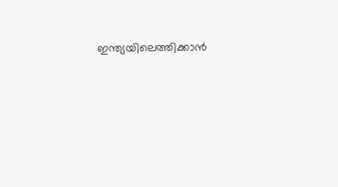ഇന്ത്യയിലെത്തിക്കാൻ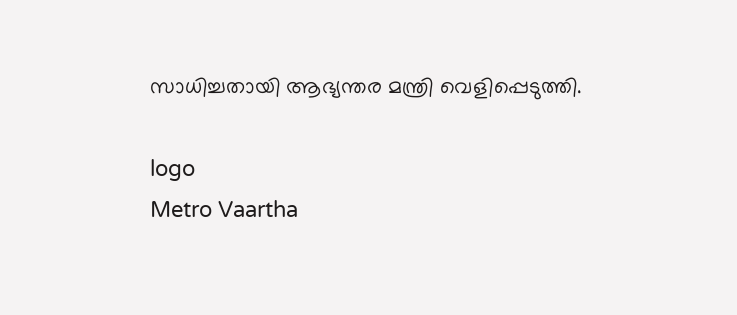സാധിച്ചതായി ആഭ്യന്തര മന്ത്രി വെളിപ്പെടുത്തി.

logo
Metro Vaartha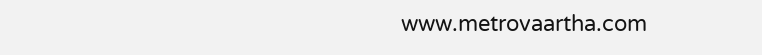www.metrovaartha.com